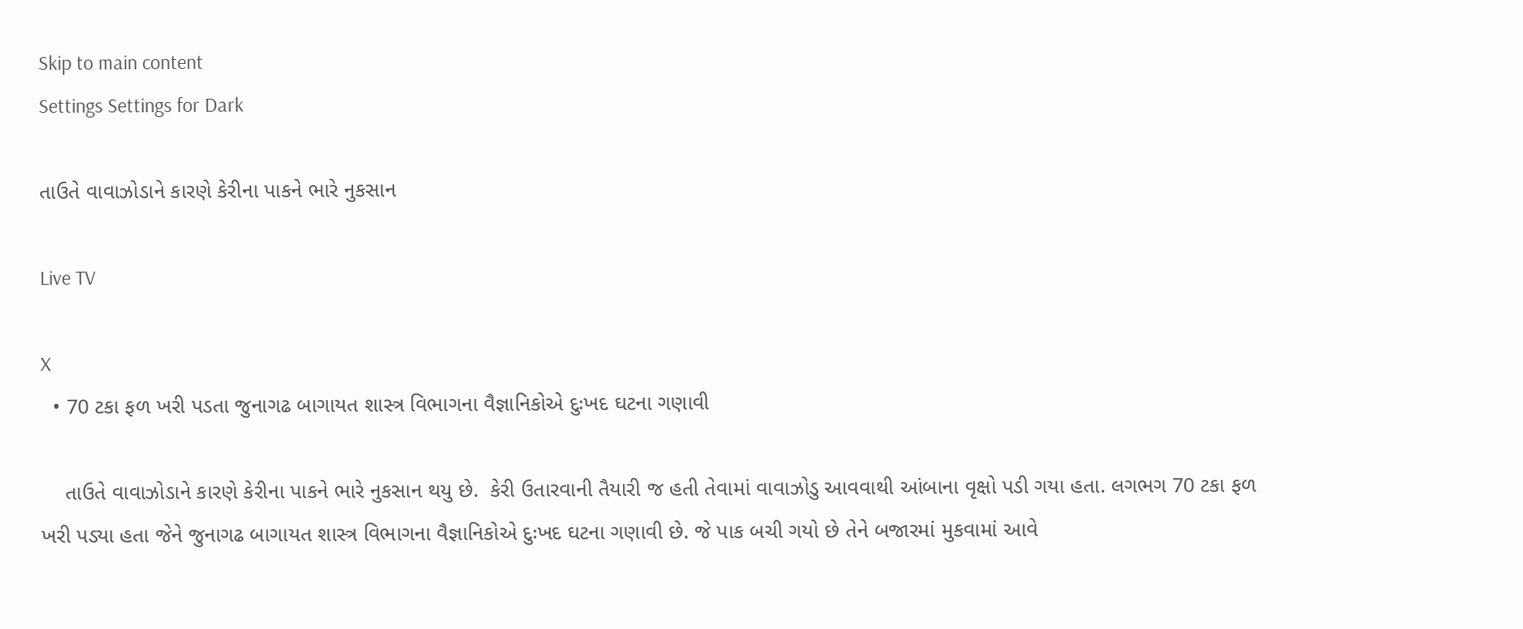Skip to main content
Settings Settings for Dark

તાઉતે વાવાઝોડાને કારણે કેરીના પાકને ભારે નુકસાન

Live TV

X
  • 70 ટકા ફળ ખરી પડતા જુનાગઢ બાગાયત શાસ્ત્ર વિભાગના વૈજ્ઞાનિકોએ દુઃખદ ઘટના ગણાવી

    તાઉતે વાવાઝોડાને કારણે કેરીના પાકને ભારે નુકસાન થયુ છે.  કેરી ઉતારવાની તૈયારી જ હતી તેવામાં વાવાઝોડુ આવવાથી આંબાના વૃક્ષો પડી ગયા હતા. લગભગ 70 ટકા ફળ ખરી પડ્યા હતા જેને જુનાગઢ બાગાયત શાસ્ત્ર વિભાગના વૈજ્ઞાનિકોએ દુઃખદ ઘટના ગણાવી છે. જે પાક બચી ગયો છે તેને બજારમાં મુકવામાં આવે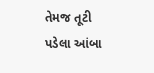તેમજ તૂટી પડેલા આંબા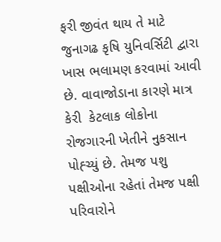ફરી જીવંત થાય તે માટે જુનાગઢ કૃષિ યુનિવર્સિટી દ્વારા ખાસ ભલામણ કરવામાં આવી છે. વાવાજોડાના કારણે માત્ર કેરી  કેટલાક લોકોના રોજગારની ખેતીને નુકસાન પોહ્ચ્યું છે. તેમજ પશુ પક્ષીઓના રહેતાં તેમજ પક્ષી પરિવારોને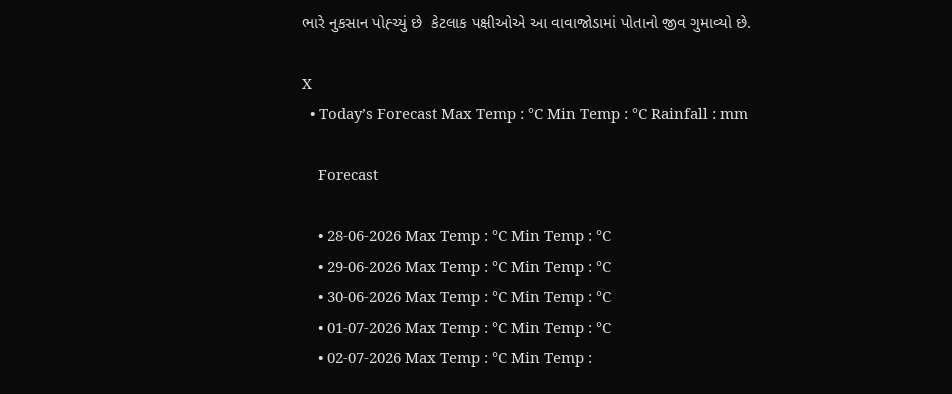ભારે નુકસાન પોહ્ચ્યું છે  કેટલાક પક્ષીઓએ આ વાવાજોડામાં પોતાનો જીવ ગુમાવ્યો છે.

X
  • Today’s Forecast Max Temp : °C Min Temp : °C Rainfall : mm

    Forecast

    • 28-06-2026 Max Temp : °C Min Temp : °C
    • 29-06-2026 Max Temp : °C Min Temp : °C
    • 30-06-2026 Max Temp : °C Min Temp : °C
    • 01-07-2026 Max Temp : °C Min Temp : °C
    • 02-07-2026 Max Temp : °C Min Temp :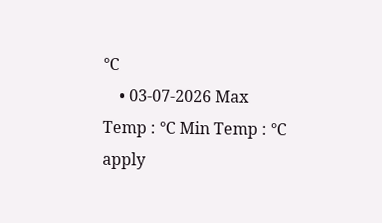°C
    • 03-07-2026 Max Temp : °C Min Temp : °C
apply